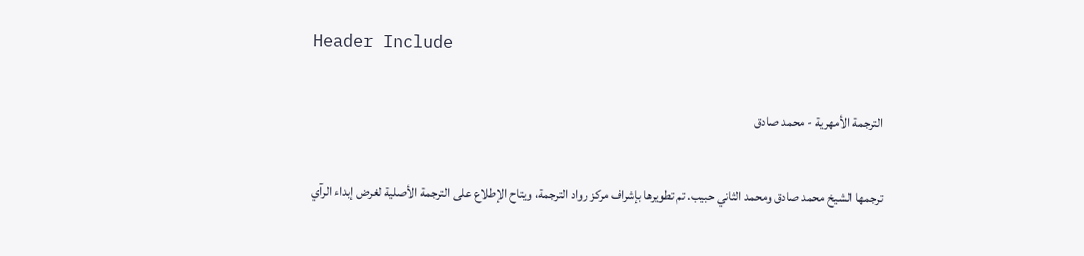Header Include

الترجمة الأمهرية - محمد صادق

ترجمها الشيخ محمد صادق ومحمد الثاني حبيب. تم تطويرها بإشراف مركز رواد الترجمة، ويتاح الإطلاع على الترجمة الأصلية لغرض إبداء الرآي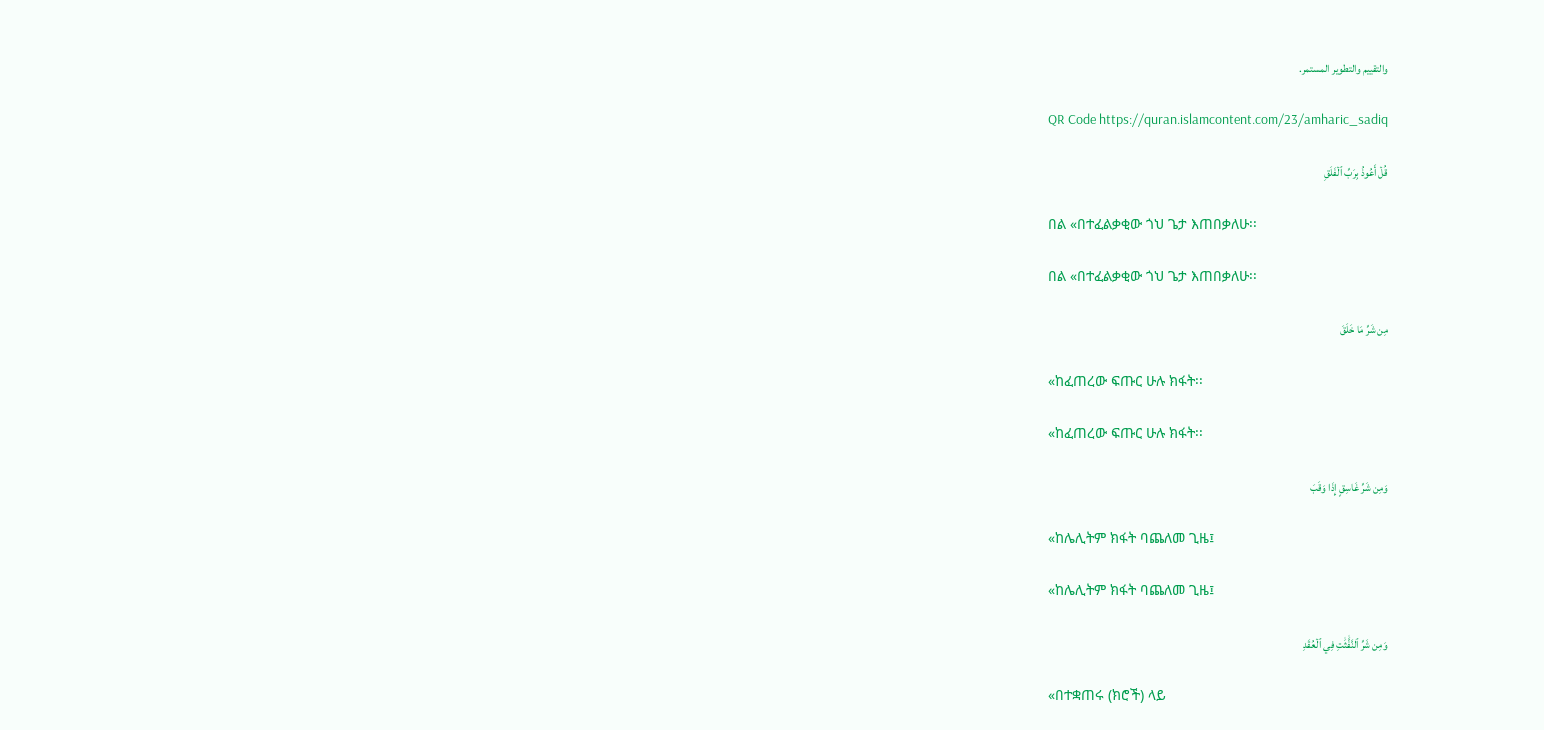والتقييم والتطوير المستمر.

QR Code https://quran.islamcontent.com/23/amharic_sadiq

قُلۡ أَعُوذُ بِرَبِّ ٱلۡفَلَقِ

በል «በተፈልቃቂው ጎህ ጌታ እጠበቃለሁ፡፡

በል «በተፈልቃቂው ጎህ ጌታ እጠበቃለሁ፡፡

مِن شَرِّ مَا خَلَقَ

«ከፈጠረው ፍጡር ሁሉ ክፋት፡፡

«ከፈጠረው ፍጡር ሁሉ ክፋት፡፡

وَمِن شَرِّ غَاسِقٍ إِذَا وَقَبَ

«ከሌሊትም ክፋት ባጨለመ ጊዜ፤

«ከሌሊትም ክፋት ባጨለመ ጊዜ፤

وَمِن شَرِّ ٱلنَّفَّٰثَٰتِ فِي ٱلۡعُقَدِ

«በተቋጠሩ (ክሮች) ላይ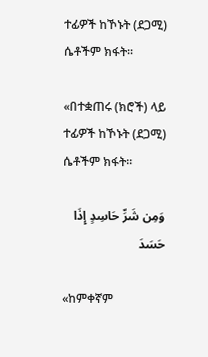ተፊዎች ከኾኑት (ደጋሚ) ሴቶችም ክፋት፡፡

«በተቋጠሩ (ክሮች) ላይ ተፊዎች ከኾኑት (ደጋሚ) ሴቶችም ክፋት፡፡

وَمِن شَرِّ حَاسِدٍ إِذَا حَسَدَ

«ከምቀኛም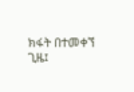ክፋት በተመቀኘ ጊዜ፤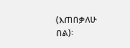(እጠበቃለሁ በል)፡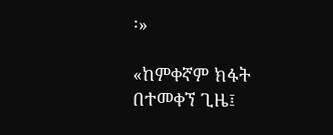፡»

«ከምቀኛም ክፋት በተመቀኘ ጊዜ፤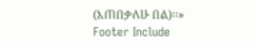(እጠበቃለሁ በል)፡፡»
Footer Include